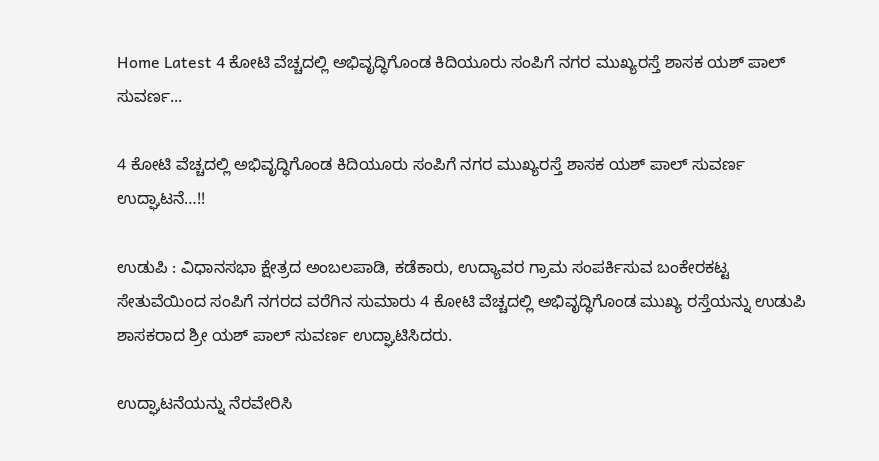Home Latest 4 ಕೋಟಿ ವೆಚ್ಚದಲ್ಲಿ ಅಭಿವೃದ್ಧಿಗೊಂಡ ಕಿದಿಯೂರು ಸಂಪಿಗೆ ನಗರ ಮುಖ್ಯರಸ್ತೆ ಶಾಸಕ ಯಶ್ ಪಾಲ್ ಸುವರ್ಣ...

4 ಕೋಟಿ ವೆಚ್ಚದಲ್ಲಿ ಅಭಿವೃದ್ಧಿಗೊಂಡ ಕಿದಿಯೂರು ಸಂಪಿಗೆ ನಗರ ಮುಖ್ಯರಸ್ತೆ ಶಾಸಕ ಯಶ್ ಪಾಲ್ ಸುವರ್ಣ ಉದ್ಘಾಟನೆ…!!

ಉಡುಪಿ : ವಿಧಾನಸಭಾ ಕ್ಷೇತ್ರದ ಅಂಬಲಪಾಡಿ, ಕಡೆಕಾರು, ಉದ್ಯಾವರ ಗ್ರಾಮ ಸಂಪರ್ಕಿಸುವ ಬಂಕೇರಕಟ್ಟ ಸೇತುವೆಯಿಂದ ಸಂಪಿಗೆ ನಗರದ ವರೆಗಿನ ಸುಮಾರು 4 ಕೋಟಿ ವೆಚ್ಚದಲ್ಲಿ ಅಭಿವೃದ್ಧಿಗೊಂಡ ಮುಖ್ಯ ರಸ್ತೆಯನ್ನು ಉಡುಪಿ ಶಾಸಕರಾದ ಶ್ರೀ ಯಶ್ ಪಾಲ್ ಸುವರ್ಣ ಉದ್ಘಾಟಿಸಿದರು.

ಉದ್ಘಾಟನೆಯನ್ನು ನೆರವೇರಿಸಿ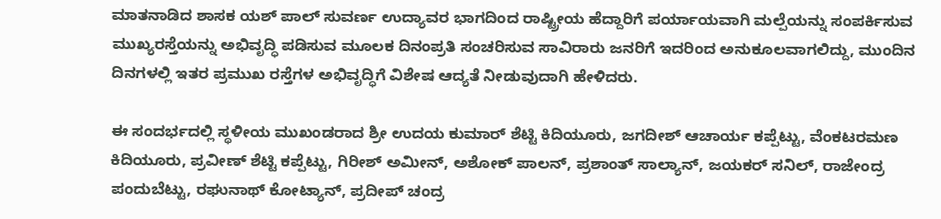ಮಾತನಾಡಿದ ಶಾಸಕ ಯಶ್ ಪಾಲ್ ಸುವರ್ಣ ಉದ್ಯಾವರ ಭಾಗದಿಂದ ರಾಷ್ಟ್ರೀಯ ಹೆದ್ದಾರಿಗೆ ಪರ್ಯಾಯವಾಗಿ ಮಲ್ಪೆಯನ್ನು ಸಂಪರ್ಕಿಸುವ ಮುಖ್ಯರಸ್ತೆಯನ್ನು ಅಭಿವೃದ್ಧಿ ಪಡಿಸುವ ಮೂಲಕ ದಿನಂಪ್ರತಿ ಸಂಚರಿಸುವ ಸಾವಿರಾರು ಜನರಿಗೆ ಇದರಿಂದ ಅನುಕೂಲವಾಗಲಿದ್ದು, ಮುಂದಿನ ದಿನಗಳಲ್ಲಿ ಇತರ ಪ್ರಮುಖ ರಸ್ತೆಗಳ ಅಭಿವೃದ್ಧಿಗೆ ವಿಶೇಷ ಆದ್ಯತೆ ನೀಡುವುದಾಗಿ ಹೇಳಿದರು.

ಈ ಸಂದರ್ಭದಲ್ಲಿ ಸ್ಥಳೀಯ ಮುಖಂಡರಾದ ಶ್ರೀ ಉದಯ ಕುಮಾರ್ ಶೆಟ್ಟಿ ಕಿದಿಯೂರು, ಜಗದೀಶ್ ಆಚಾರ್ಯ ಕಪ್ಪೆಟ್ಟು, ವೆಂಕಟರಮಣ ಕಿದಿಯೂರು, ಪ್ರವೀಣ್ ಶೆಟ್ಟಿ ಕಪ್ಪೆಟ್ಟು, ಗಿರೀಶ್ ಅಮೀನ್, ಅಶೋಕ್ ಪಾಲನ್, ಪ್ರಶಾಂತ್ ಸಾಲ್ಯಾನ್, ಜಯಕರ್ ಸನಿಲ್, ರಾಜೇಂದ್ರ ಪಂದುಬೆಟ್ಟು, ರಘುನಾಥ್ ಕೋಟ್ಯಾನ್, ಪ್ರದೀಪ್ ಚಂದ್ರ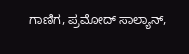ಗಾಣಿಗ, ಪ್ರಮೋದ್ ಸಾಲ್ಯಾನ್,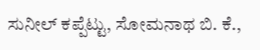ಸುನೀಲ್ ಕಪ್ಪೆಟ್ಟು, ಸೋಮನಾಥ ಬಿ. ಕೆ.,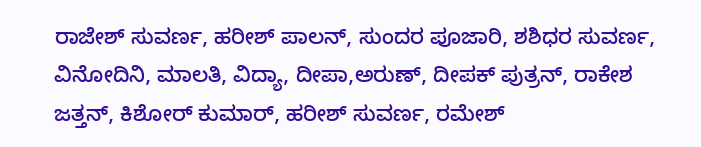ರಾಜೇಶ್ ಸುವರ್ಣ, ಹರೀಶ್ ಪಾಲನ್, ಸುಂದರ ಪೂಜಾರಿ, ಶಶಿಧರ ಸುವರ್ಣ, ವಿನೋದಿನಿ, ಮಾಲತಿ, ವಿದ್ಯಾ, ದೀಪಾ,ಅರುಣ್, ದೀಪಕ್ ಪುತ್ರನ್, ರಾಕೇಶ ಜತ್ತನ್, ಕಿಶೋರ್ ಕುಮಾರ್, ಹರೀಶ್ ಸುವರ್ಣ, ರಮೇಶ್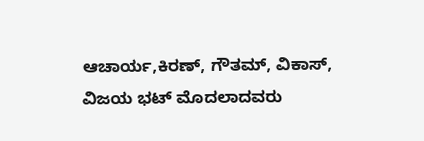ಆಚಾರ್ಯ,ಕಿರಣ್, ಗೌತಮ್, ವಿಕಾಸ್, ವಿಜಯ ಭಟ್ ಮೊದಲಾದವರು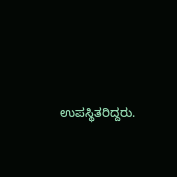ಉಪಸ್ಥಿತರಿದ್ದರು.